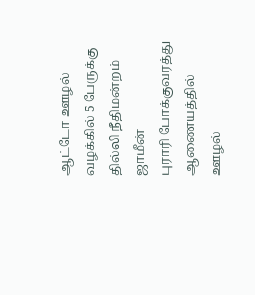ஆட்டோ ஊழல் வழக்கில் 5 பேருக்கு தில்லி நீதிமன்றம் ஜாமீன்
புராரி போக்குவரத்து ஆணையத்தில் ஊழல்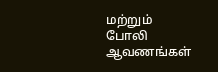மற்றும் போலி ஆவணங்கள்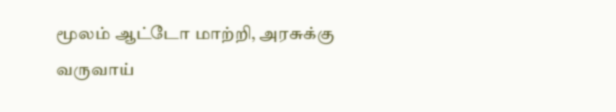மூலம் ஆட்டோ மாற்றி, அரசுக்கு வருவாய்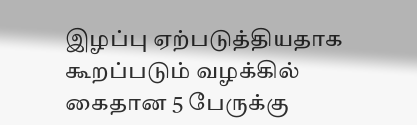இழப்பு ஏற்படுத்தியதாக கூறப்படும் வழக்கில் கைதான 5 பேருக்கு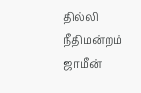தில்லி நீதிமன்றம் ஜாமீன்